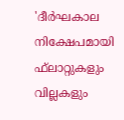'ദീര്‍ഘകാല നിക്ഷേപമായി ഫ്‌ലാറ്റുകളും വില്ലകളും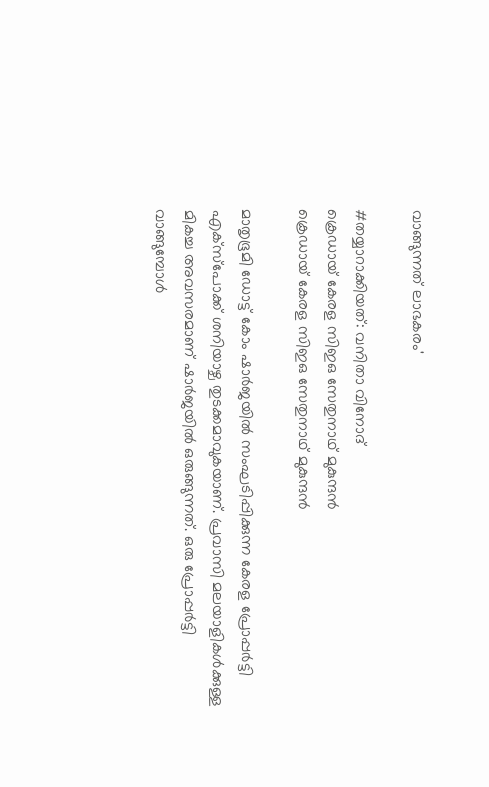വാങ്ങുന്നത് ലാഭകരം'

#തയ്യാറാക്കിയത്: വനിതാ വിനോദ്
ക്രെഡായ് കേരള സിഇഒ സേതുനാഥ് മുകുന്ദന്‍
ക്രെഡായ് കേരള സിഇഒ സേതുനാഥ് മുകുന്ദന്‍

മാതൃഭൂമി ഡോട്ട് കോം ഷാര്‍ജയില്‍ സംഘടിപ്പിക്കുന്ന കേരള പ്രോപ്പര്‍ട്ടി എക്‌സ്‌പോക്ക് ശനിയാഴ്ച തുടക്കമാവുകയാണ്. പ്രവാസി മലയാളികള്‍ക്കുള്ള മികച്ച അവസരമാണ് ഷാര്‍ജയില്‍ ഒരുങ്ങുന്നത്. ഒരു പ്രോപ്പര്‍ട്ടി വാങ്ങുമ്പോള്‍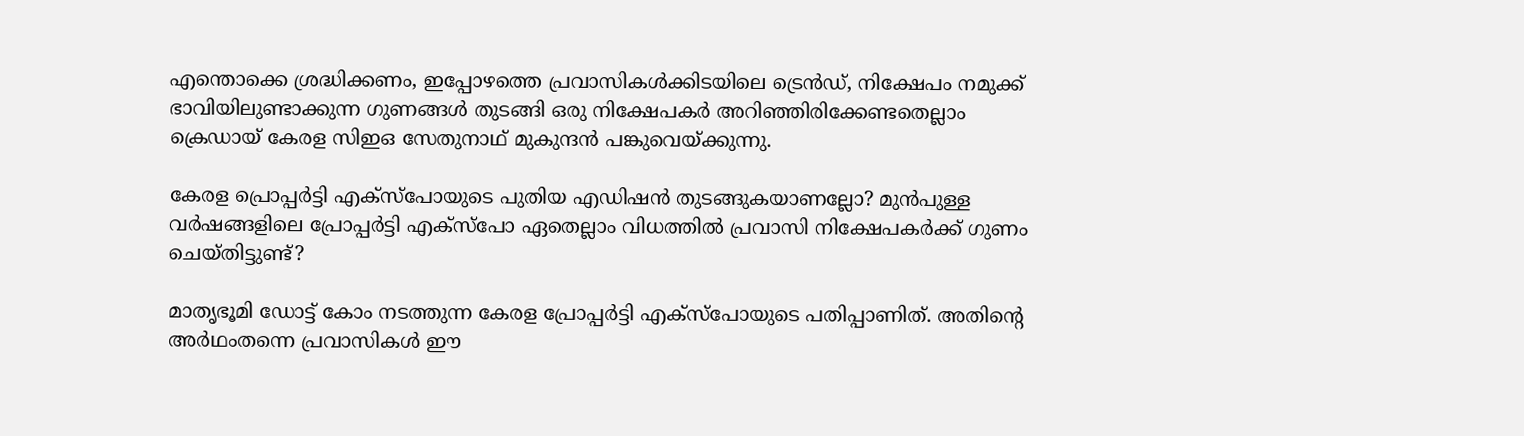എന്തൊക്കെ ശ്രദ്ധിക്കണം, ഇപ്പോഴത്തെ പ്രവാസികള്‍ക്കിടയിലെ ട്രെന്‍ഡ്, നിക്ഷേപം നമുക്ക് ഭാവിയിലുണ്ടാക്കുന്ന ഗുണങ്ങള്‍ തുടങ്ങി ഒരു നിക്ഷേപകര്‍ അറിഞ്ഞിരിക്കേണ്ടതെല്ലാം ക്രെഡായ് കേരള സിഇഒ സേതുനാഥ് മുകുന്ദന്‍ പങ്കുവെയ്ക്കുന്നു.

കേരള പ്രൊപ്പര്‍ട്ടി എക്‌സ്‌പോയുടെ പുതിയ എഡിഷന്‍ തുടങ്ങുകയാണല്ലോ? മുന്‍പുള്ള വര്‍ഷങ്ങളിലെ പ്രോപ്പര്‍ട്ടി എക്‌സ്‌പോ ഏതെല്ലാം വിധത്തില്‍ പ്രവാസി നിക്ഷേപകര്‍ക്ക് ഗുണം ചെയ്തിട്ടുണ്ട്?

മാതൃഭൂമി ഡോട്ട് കോം നടത്തുന്ന കേരള പ്രോപ്പര്‍ട്ടി എക്‌സ്‌പോയുടെ പതിപ്പാണിത്. അതിന്റെ അര്‍ഥംതന്നെ പ്രവാസികള്‍ ഈ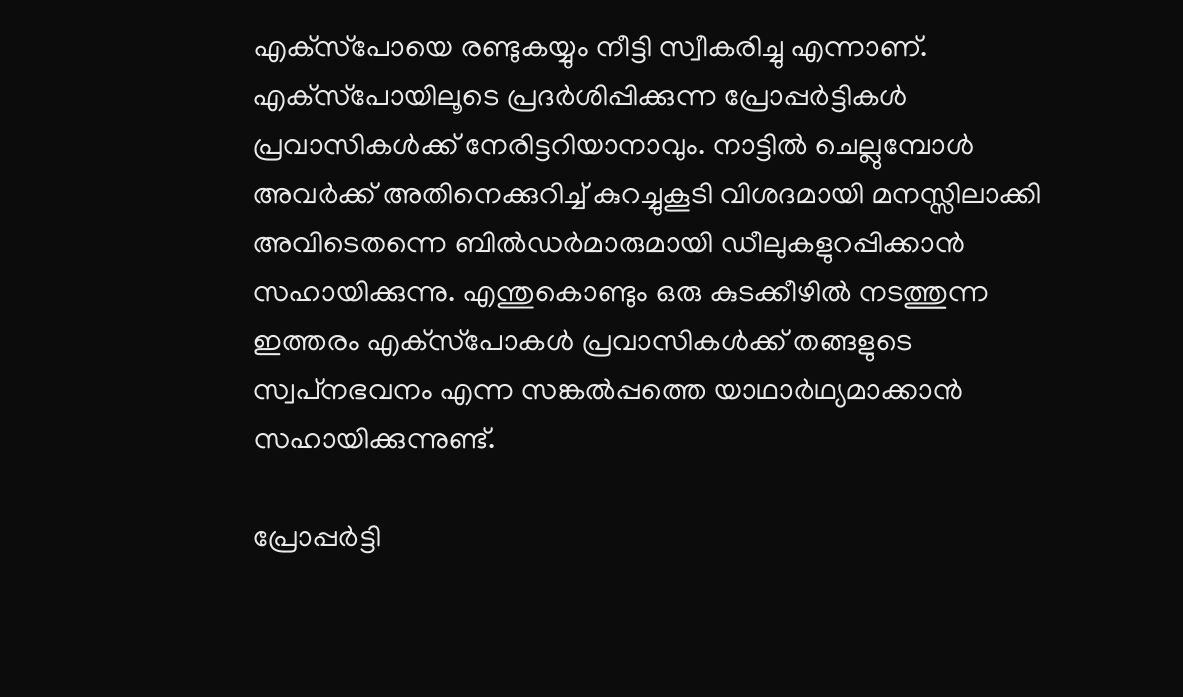എക്‌സ്‌പോയെ രണ്ടുകയ്യും നീട്ടി സ്വീകരിച്ചു എന്നാണ്. എക്‌സ്‌പോയിലൂടെ പ്രദര്‍ശിപ്പിക്കുന്ന പ്രോപ്പര്‍ട്ടികള്‍ പ്രവാസികള്‍ക്ക് നേരിട്ടറിയാനാവും. നാട്ടില്‍ ചെല്ലുമ്പോള്‍ അവര്‍ക്ക് അതിനെക്കുറിച്ച് കുറച്ചുകൂടി വിശദമായി മനസ്സിലാക്കി അവിടെതന്നെ ബില്‍ഡര്‍മാരുമായി ഡീലുകളുറപ്പിക്കാന്‍ സഹായിക്കുന്നു. എന്തുകൊണ്ടും ഒരു കുടക്കീഴില്‍ നടത്തുന്ന ഇത്തരം എക്‌സ്‌പോകള്‍ പ്രവാസികള്‍ക്ക് തങ്ങളുടെ സ്വപ്‌നഭവനം എന്ന സങ്കല്‍പ്പത്തെ യാഥാര്‍ഥ്യമാക്കാന്‍ സഹായിക്കുന്നുണ്ട്.

പ്രോപ്പര്‍ട്ടി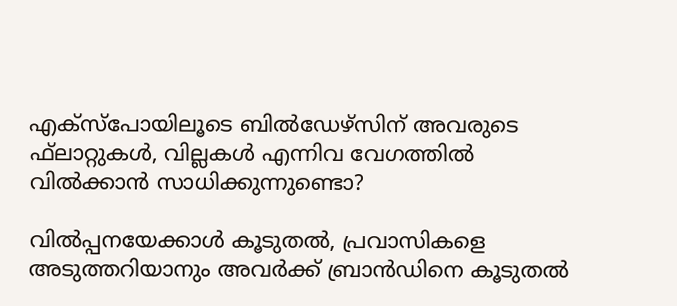എക്‌സ്‌പോയിലൂടെ ബില്‍ഡേഴ്സിന് അവരുടെ ഫ്‌ലാറ്റുകള്‍, വില്ലകള്‍ എന്നിവ വേഗത്തില്‍ വില്‍ക്കാന്‍ സാധിക്കുന്നുണ്ടൊ?

വില്‍പ്പനയേക്കാള്‍ കൂടുതല്‍, പ്രവാസികളെ അടുത്തറിയാനും അവര്‍ക്ക് ബ്രാന്‍ഡിനെ കൂടുതല്‍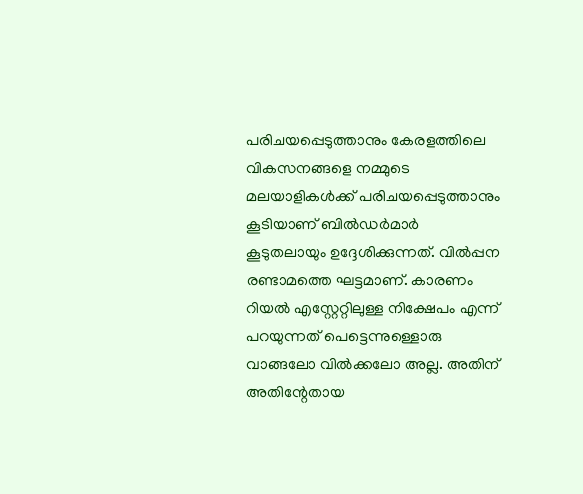പരിചയപ്പെടുത്താനും കേരളത്തിലെ വികസനങ്ങളെ നമ്മുടെ മലയാളികള്‍ക്ക് പരിചയപ്പെടുത്താനും കൂടിയാണ് ബില്‍ഡര്‍മാര്‍ കൂടുതലായും ഉദ്ദേശിക്കുന്നത്. വില്‍പ്പന രണ്ടാമത്തെ ഘട്ടമാണ്. കാരണം റിയല്‍ എസ്റ്റേറ്റിലുള്ള നിക്ഷേപം എന്ന് പറയുന്നത് പെട്ടെന്നുള്ളൊരു വാങ്ങലോ വില്‍ക്കലോ അല്ല. അതിന് അതിന്റേതായ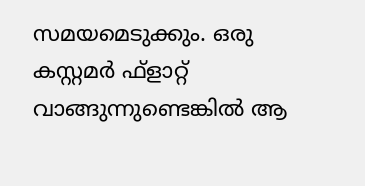സമയമെടുക്കും. ഒരു കസ്റ്റമര്‍ ഫ്‌ളാറ്റ് വാങ്ങുന്നുണ്ടെങ്കില്‍ ആ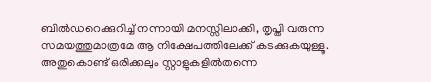ബില്‍ഡറെക്കുറിച്ച് നന്നായി മനസ്സിലാക്കി, തൃപ്തി വരുന്ന സമയത്തുമാത്രമേ ആ നിക്ഷേപത്തിലേക്ക് കടക്കുകയുള്ളൂ. അതുകൊണ്ട് ഒരിക്കലും സ്റ്റാളുകളില്‍തന്നെ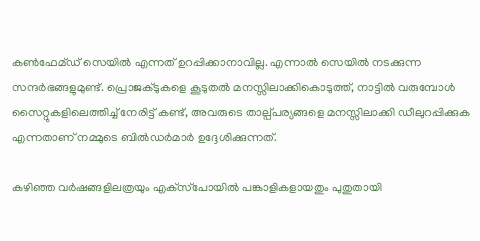കണ്‍ഫേമ്ഡ് സെയില്‍ എന്നത് ഉറപ്പിക്കാനാവില്ല. എന്നാല്‍ സെയില്‍ നടക്കുന്ന സന്ദര്‍ഭങ്ങളുമുണ്ട്. പ്രൊജക്ടുകളെ കൂടുതല്‍ മനസ്സിലാക്കികൊടുത്ത്, നാട്ടില്‍ വരുമ്പോള്‍ സൈറ്റുകളിലെത്തിച്ച് നേരിട്ട് കണ്ട്, അവരുടെ താല്പ്പര്യങ്ങളെ മനസ്സിലാക്കി ഡീലുറപ്പിക്കുക എന്നതാണ് നമ്മുടെ ബില്‍ഡര്‍മാര്‍ ഉദ്ദേശിക്കുന്നത്.

കഴിഞ്ഞ വര്‍ഷങ്ങളിലത്രയും എക്‌സ്‌പോയില്‍ പങ്കാളികളായതും പുതുതായി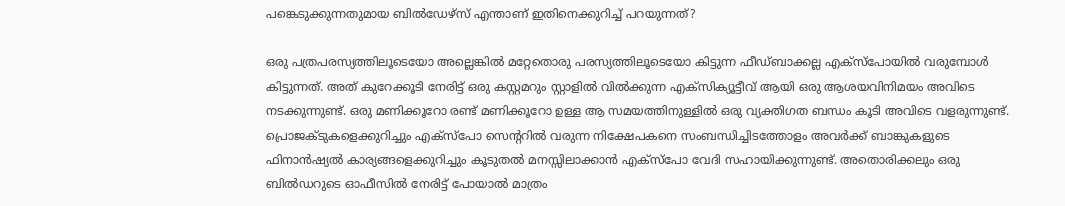പങ്കെടുക്കുന്നതുമായ ബില്‍ഡേഴ്സ് എന്താണ് ഇതിനെക്കുറിച്ച് പറയുന്നത്?

ഒരു പത്രപരസ്യത്തിലൂടെയോ അല്ലെങ്കില്‍ മറ്റേതൊരു പരസ്യത്തിലൂടെയോ കിട്ടുന്ന ഫീഡ്ബാക്കല്ല എക്‌സ്‌പോയില്‍ വരുമ്പോള്‍ കിട്ടുന്നത്. അത് കുറേക്കൂടി നേരിട്ട് ഒരു കസ്റ്റമറും സ്റ്റാളില്‍ വില്‍ക്കുന്ന എക്‌സിക്യൂട്ടീവ് ആയി ഒരു ആശയവിനിമയം അവിടെ നടക്കുന്നുണ്ട്. ഒരു മണിക്കൂറോ രണ്ട് മണിക്കൂറോ ഉള്ള ആ സമയത്തിനുള്ളില്‍ ഒരു വ്യക്തിഗത ബന്ധം കൂടി അവിടെ വളരുന്നുണ്ട്. പ്രൊജക്ടുകളെക്കുറിച്ചും എക്‌സ്‌പോ സെന്ററില്‍ വരുന്ന നിക്ഷേപകനെ സംബന്ധിച്ചിടത്തോളം അവര്‍ക്ക് ബാങ്കുകളുടെ ഫിനാന്‍ഷ്യല്‍ കാര്യങ്ങളെക്കുറിച്ചും കൂടുതല്‍ മനസ്സിലാക്കാന്‍ എക്‌സ്‌പോ വേദി സഹായിക്കുന്നുണ്ട്. അതൊരിക്കലും ഒരു ബില്‍ഡറുടെ ഓഫീസില്‍ നേരിട്ട് പോയാല്‍ മാത്രം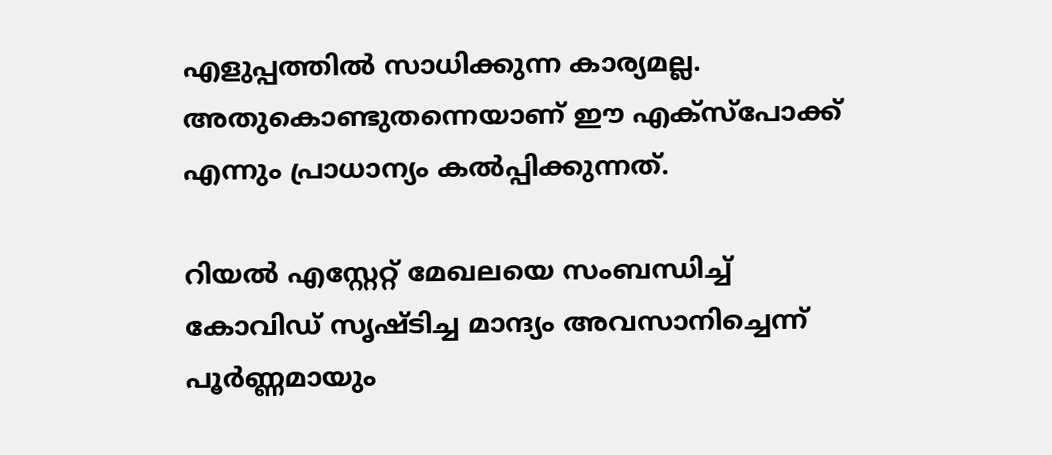എളുപ്പത്തില്‍ സാധിക്കുന്ന കാര്യമല്ല. അതുകൊണ്ടുതന്നെയാണ് ഈ എക്‌സ്‌പോക്ക് എന്നും പ്രാധാന്യം കല്‍പ്പിക്കുന്നത്.

റിയല്‍ എസ്റ്റേറ്റ് മേഖലയെ സംബന്ധിച്ച് കോവിഡ് സൃഷ്ടിച്ച മാന്ദ്യം അവസാനിച്ചെന്ന് പൂര്‍ണ്ണമായും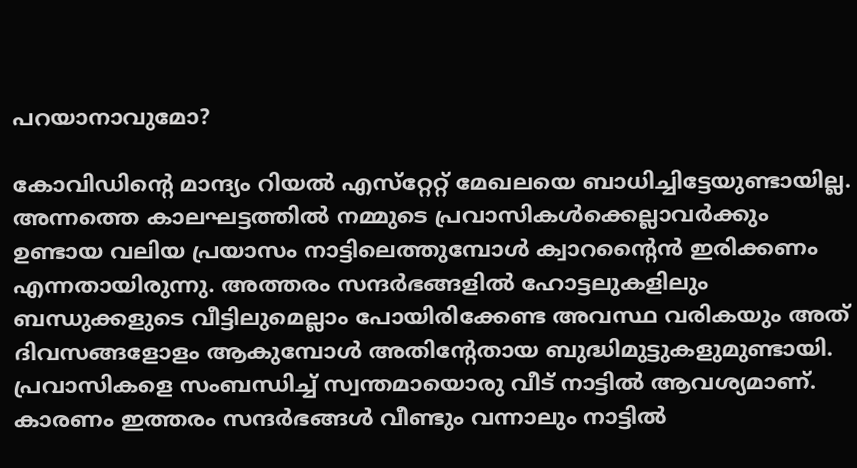പറയാനാവുമോ?

കോവിഡിന്റെ മാന്ദ്യം റിയല്‍ എസ്‌റ്റേറ്റ് മേഖലയെ ബാധിച്ചിട്ടേയുണ്ടായില്ല. അന്നത്തെ കാലഘട്ടത്തില്‍ നമ്മുടെ പ്രവാസികള്‍ക്കെല്ലാവര്‍ക്കും ഉണ്ടായ വലിയ പ്രയാസം നാട്ടിലെത്തുമ്പോള്‍ ക്വാറന്റൈന്‍ ഇരിക്കണം എന്നതായിരുന്നു. അത്തരം സന്ദര്‍ഭങ്ങളില്‍ ഹോട്ടലുകളിലും ബന്ധുക്കളുടെ വീട്ടിലുമെല്ലാം പോയിരിക്കേണ്ട അവസ്ഥ വരികയും അത് ദിവസങ്ങളോളം ആകുമ്പോള്‍ അതിന്റേതായ ബുദ്ധിമുട്ടുകളുമുണ്ടായി. പ്രവാസികളെ സംബന്ധിച്ച് സ്വന്തമായൊരു വീട് നാട്ടില്‍ ആവശ്യമാണ്. കാരണം ഇത്തരം സന്ദര്‍ഭങ്ങള്‍ വീണ്ടും വന്നാലും നാട്ടില്‍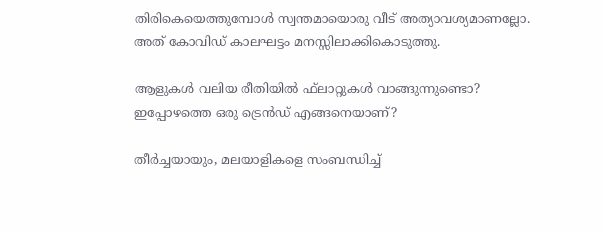തിരികെയെത്തുമ്പോള്‍ സ്വന്തമായൊരു വീട് അത്യാവശ്യമാണല്ലോ. അത് കോവിഡ് കാലഘട്ടം മനസ്സിലാക്കികൊടുത്തു.

ആളുകള്‍ വലിയ രീതിയില്‍ ഫ്‌ലാറ്റുകള്‍ വാങ്ങുന്നുണ്ടൊ? ഇപ്പോഴത്തെ ഒരു ട്രെന്‍ഡ് എങ്ങനെയാണ്?

തീര്‍ച്ചയായും, മലയാളികളെ സംബന്ധിച്ച്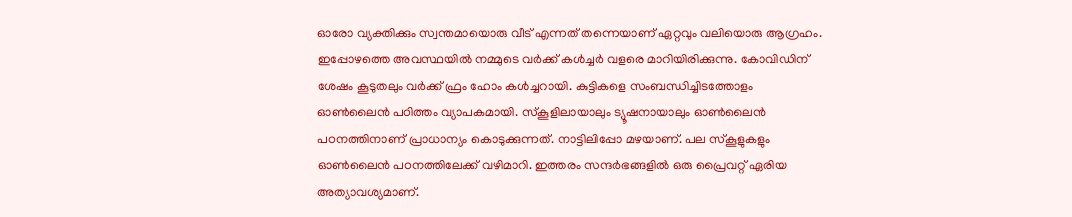ഓരോ വ്യക്തിക്കും സ്വന്തമായൊരു വീട് എന്നത് തന്നെയാണ് ഏറ്റവും വലിയൊരു ആഗ്രഹം. ഇപ്പോഴത്തെ അവസ്ഥയില്‍ നമ്മുടെ വര്‍ക്ക് കള്‍ച്ചര്‍ വളരെ മാറിയിരിക്കുന്നു. കോവിഡിന് ശേഷം കൂടുതലും വര്‍ക്ക് ഫ്രം ഹോം കള്‍ച്ചറായി. കുട്ടികളെ സംബന്ധിച്ചിടത്തോളം ഓണ്‍ലൈന്‍ പഠിത്തം വ്യാപകമായി. സ്‌കൂളിലായാലും ട്യൂഷനായാലും ഓണ്‍ലൈന്‍ പഠനത്തിനാണ് പ്രാധാന്യം കൊടുക്കുന്നത്. നാട്ടിലിപ്പോ മഴയാണ്. പല സ്‌കൂളുകളും ഓണ്‍ലൈന്‍ പഠനത്തിലേക്ക് വഴിമാറി. ഇത്തരം സന്ദര്‍ഭങ്ങളില്‍ ഒരു പ്രൈവറ്റ് ഏരിയ അത്യാവശ്യമാണ്.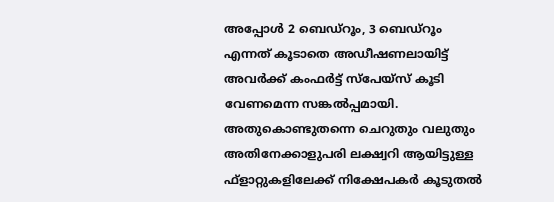അപ്പോള്‍ 2 ബെഡ്‌റൂം, 3 ബെഡ്‌റൂം എന്നത് കൂടാതെ അഡീഷണലായിട്ട് അവര്‍ക്ക് കംഫര്‍ട്ട് സ്‌പേയ്‌സ് കൂടി വേണമെന്ന സങ്കല്‍പ്പമായി. അതുകൊണ്ടുതന്നെ ചെറുതും വലുതും അതിനേക്കാളുപരി ലക്ഷ്വറി ആയിട്ടുള്ള ഫ്‌ളാറ്റുകളിലേക്ക് നിക്ഷേപകര്‍ കൂടുതല്‍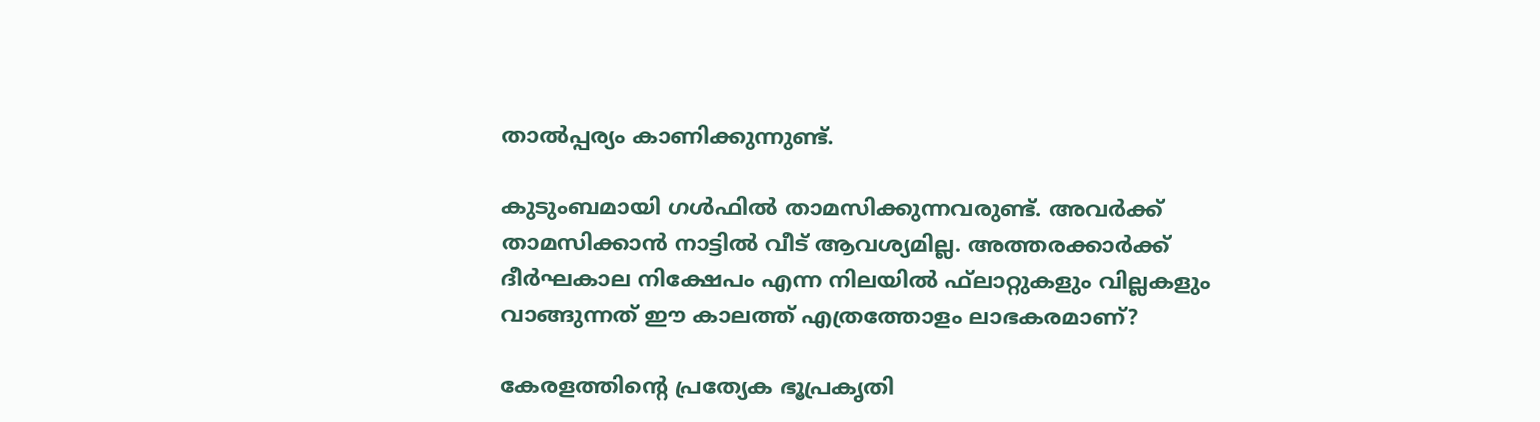താല്‍പ്പര്യം കാണിക്കുന്നുണ്ട്.

കുടുംബമായി ഗള്‍ഫില്‍ താമസിക്കുന്നവരുണ്ട്. അവര്‍ക്ക് താമസിക്കാന്‍ നാട്ടില്‍ വീട് ആവശ്യമില്ല. അത്തരക്കാര്‍ക്ക് ദീര്‍ഘകാല നിക്ഷേപം എന്ന നിലയില്‍ ഫ്‌ലാറ്റുകളും വില്ലകളും വാങ്ങുന്നത് ഈ കാലത്ത് എത്രത്തോളം ലാഭകരമാണ്?

കേരളത്തിന്റെ പ്രത്യേക ഭൂപ്രകൃതി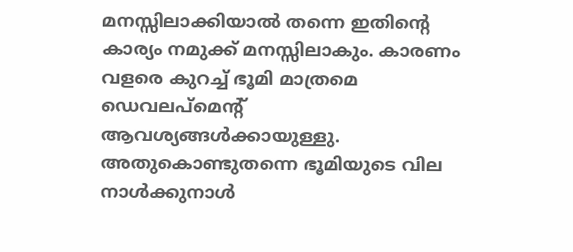മനസ്സിലാക്കിയാല്‍ തന്നെ ഇതിന്റെ കാര്യം നമുക്ക് മനസ്സിലാകും. കാരണം വളരെ കുറച്ച് ഭൂമി മാത്രമെ ഡെവലപ്‌മെന്റ് ആവശ്യങ്ങള്‍ക്കായുള്ളു. അതുകൊണ്ടുതന്നെ ഭൂമിയുടെ വില നാള്‍ക്കുനാള്‍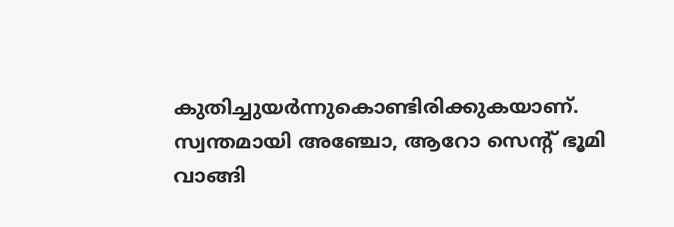കുതിച്ചുയര്‍ന്നുകൊണ്ടിരിക്കുകയാണ്. സ്വന്തമായി അഞ്ചോ, ആറോ സെന്റ് ഭൂമി വാങ്ങി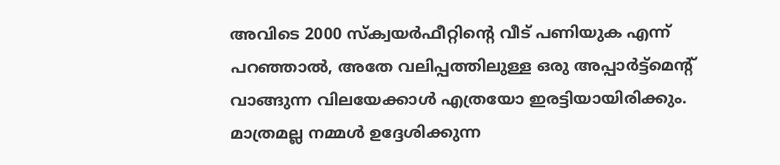അവിടെ 2000 സ്‌ക്വയര്‍ഫീറ്റിന്റെ വീട് പണിയുക എന്ന് പറഞ്ഞാല്‍, അതേ വലിപ്പത്തിലുള്ള ഒരു അപ്പാര്‍ട്ട്‌മെന്റ് വാങ്ങുന്ന വിലയേക്കാള്‍ എത്രയോ ഇരട്ടിയായിരിക്കും. മാത്രമല്ല നമ്മള്‍ ഉദ്ദേശിക്കുന്ന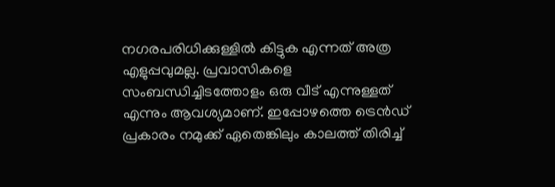നഗരപരിധിക്കുള്ളില്‍ കിട്ടുക എന്നത് അത്ര എളുപ്പവുമല്ല. പ്രവാസികളെ സംബന്ധിച്ചിടത്തോളം ഒരു വീട് എന്നുള്ളത് എന്നും ആവശ്യമാണ്. ഇപ്പോഴത്തെ ട്രെന്‍ഡ് പ്രകാരം നമുക്ക് ഏതെങ്കിലും കാലത്ത് തിരിച്ച്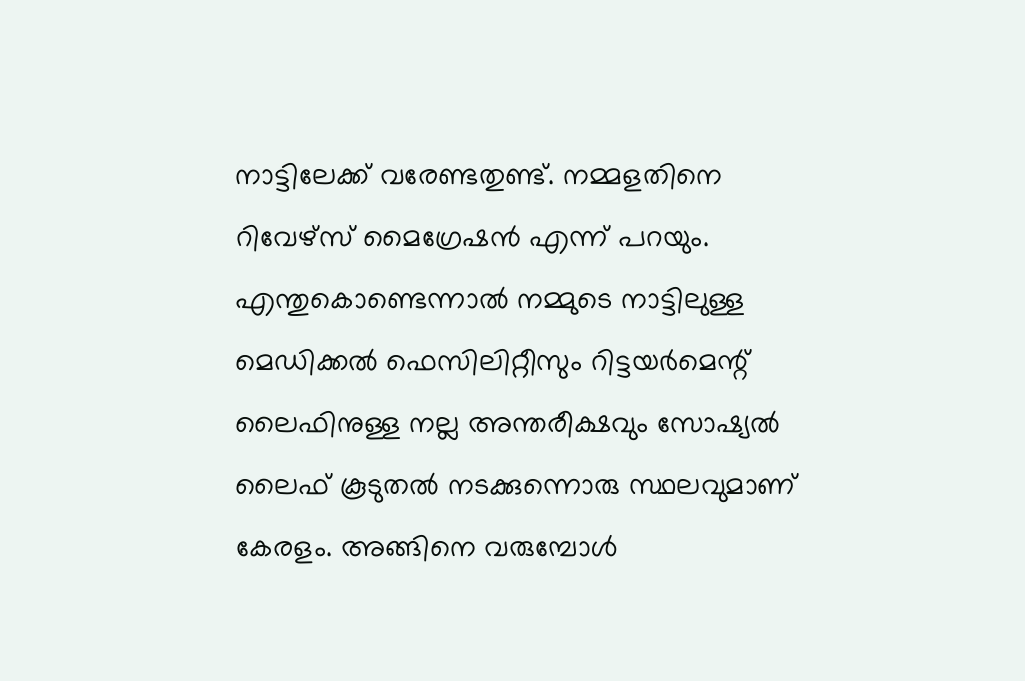നാട്ടിലേക്ക് വരേണ്ടതുണ്ട്. നമ്മളതിനെ റിവേഴ്‌സ് മൈഗ്രേഷന്‍ എന്ന് പറയും. എന്തുകൊണ്ടെന്നാല്‍ നമ്മുടെ നാട്ടിലുള്ള മെഡിക്കല്‍ ഫെസിലിറ്റീസും റിട്ടയര്‍മെന്റ് ലൈഫിനുള്ള നല്ല അന്തരീക്ഷവും സോഷ്യല്‍ ലൈഫ് കൂടുതല്‍ നടക്കുന്നൊരു സ്ഥലവുമാണ് കേരളം. അങ്ങിനെ വരുമ്പോള്‍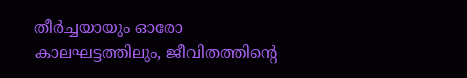തീര്‍ച്ചയായും ഓരോ കാലഘട്ടത്തിലും, ജീവിതത്തിന്റെ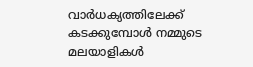വാര്‍ധക്യത്തിലേക്ക് കടക്കുമ്പോള്‍ നമ്മുടെ മലയാളികള്‍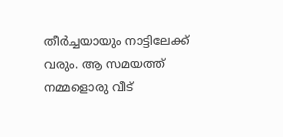തീര്‍ച്ചയായും നാട്ടിലേക്ക് വരും. ആ സമയത്ത് നമ്മളൊരു വീട്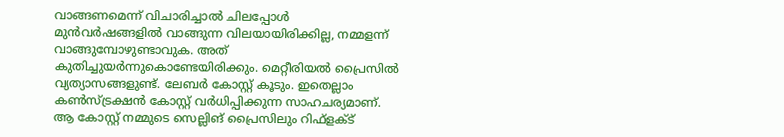വാങ്ങണമെന്ന് വിചാരിച്ചാല്‍ ചിലപ്പോള്‍ മുന്‍വര്‍ഷങ്ങളില്‍ വാങ്ങുന്ന വിലയായിരിക്കില്ല, നമ്മളന്ന് വാങ്ങുമ്പോഴുണ്ടാവുക. അത് കുതിച്ചുയര്‍ന്നുകൊണ്ടേയിരിക്കും. മെറ്റീരിയല്‍ പ്രൈസില്‍ വ്യത്യാസങ്ങളുണ്ട്. ലേബര്‍ കോസ്റ്റ് കൂടും. ഇതെല്ലാം കണ്‍സ്ട്രക്ഷന്‍ കോസ്റ്റ് വര്‍ധിപ്പിക്കുന്ന സാഹചര്യമാണ്. ആ കോസ്റ്റ് നമ്മുടെ സെല്ലിങ് പ്രൈസിലും റിഫ്‌ളക്ട്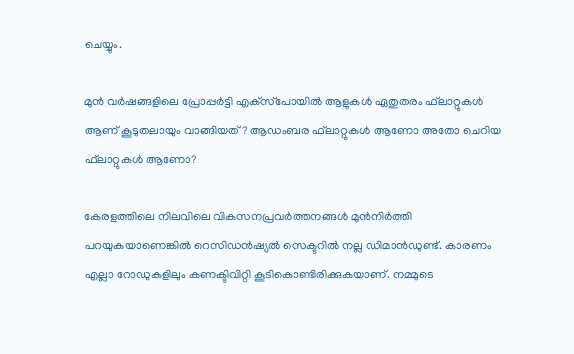ചെയ്യും.

മുന്‍ വര്‍ഷങ്ങളിലെ പ്രോപ്പര്‍ട്ടി എക്‌സ്‌പോയില്‍ ആളുകള്‍ ഏതുതരം ഫ്‌ലാറ്റുകള്‍ ആണ് കൂടുതലായും വാങ്ങിയത്? ആഡംബര ഫ്‌ലാറ്റുകള്‍ ആണോ അതോ ചെറിയ ഫ്‌ലാറ്റുകള്‍ ആണോ?

കേരളത്തിലെ നിലവിലെ വികസനപ്രവര്‍ത്തനങ്ങള്‍ മുന്‍നിര്‍ത്തി പറയുകയാണെങ്കില്‍ റെസിഡന്‍ഷ്യല്‍ സെക്ടറില്‍ നല്ല ഡിമാന്‍ഡുണ്ട്. കാരണം എല്ലാ റോഡുകളിലും കണക്ടിവിറ്റി കൂടികൊണ്ടിരിക്കുകയാണ്. നമ്മുടെ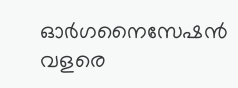ഓര്‍ഗനൈസേഷന്‍ വളരെ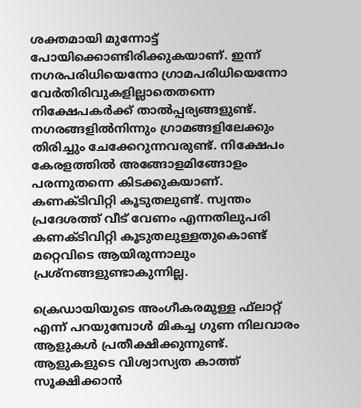ശക്തമായി മുന്നോട്ട് പോയിക്കൊണ്ടിരിക്കുകയാണ്. ഇന്ന് നഗരപരിധിയെന്നോ ഗ്രാമപരിധിയെന്നോ വേര്‍തിരിവുകളില്ലാതെതന്നെ നിക്ഷേപകര്‍ക്ക് താല്‍പ്പര്യങ്ങളുണ്ട്. നഗരങ്ങളില്‍നിന്നും ഗ്രാമങ്ങളിലേക്കും തിരിച്ചും ചേക്കേറുന്നവരുണ്ട്. നിക്ഷേപം കേരളത്തില്‍ അങ്ങോളമിങ്ങോളം പരന്നുതന്നെ കിടക്കുകയാണ്. കണക്ടിവിറ്റി കൂടുതലുണ്ട്. സ്വന്തം പ്രദേശത്ത് വീട് വേണം എന്നതിലുപരി കണക്ടിവിറ്റി കൂടുതലുള്ളതുകൊണ്ട് മറ്റെവിടെ ആയിരുന്നാലും പ്രശ്‌നങ്ങളുണ്ടാകുന്നില്ല.

ക്രെഡായിയുടെ അംഗീകരമുള്ള ഫ്‌ലാറ്റ് എന്ന് പറയുമ്പോള്‍ മികച്ച ഗുണ നിലവാരം ആളുകള്‍ പ്രതീക്ഷിക്കുന്നുണ്ട്. ആളുകളുടെ വിശ്വാസ്യത കാത്ത് സൂക്ഷിക്കാന്‍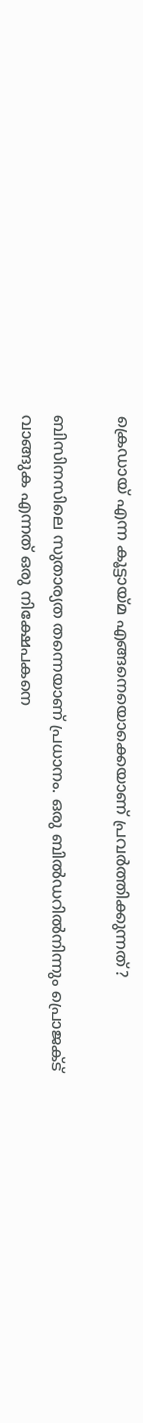ക്രെഡായ് എന്ന കൂട്ടായ്മ എങ്ങനെയൊക്കെയാണ് പ്രവര്‍ത്തിക്കുന്നത്?

ബിസിനസിലെ സുതാര്യത തന്നെയാണ് പ്രധാനം. ഒരു ബില്‍ഡറില്‍നിന്നും പ്രൊജക്ട് വാങ്ങുക എന്നത് ഒരു നിക്ഷേപകനെ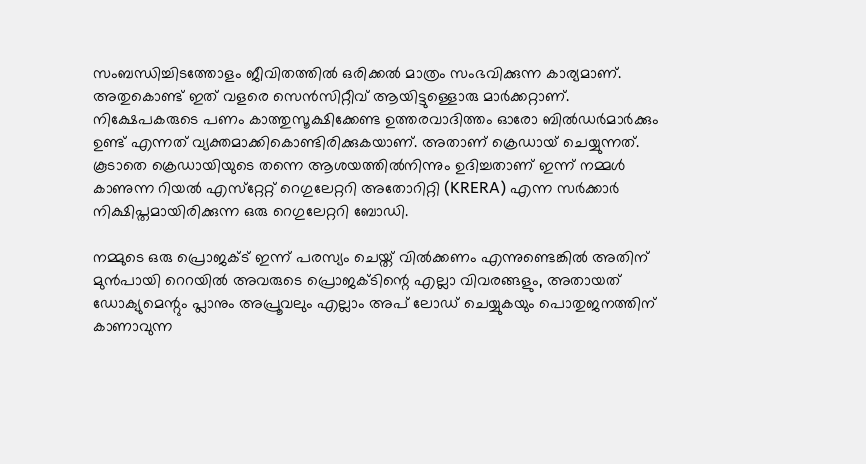സംബന്ധിച്ചിടത്തോളം ജീവിതത്തില്‍ ഒരിക്കല്‍ മാത്രം സംഭവിക്കുന്ന കാര്യമാണ്. അതുകൊണ്ട് ഇത് വളരെ സെന്‍സിറ്റീവ് ആയിട്ടുള്ളൊരു മാര്‍ക്കറ്റാണ്. നിക്ഷേപകരുടെ പണം കാത്തുസൂക്ഷിക്കേണ്ട ഉത്തരവാദിത്തം ഓരോ ബില്‍ഡര്‍മാര്‍ക്കും ഉണ്ട് എന്നത് വ്യക്തമാക്കികൊണ്ടിരിക്കുകയാണ്. അതാണ് ക്രെഡായ് ചെയ്യുന്നത്. കൂടാതെ ക്രെഡായിയുടെ തന്നെ ആശയത്തില്‍നിന്നും ഉദിച്ചതാണ് ഇന്ന് നമ്മള്‍ കാണുന്ന റിയല്‍ എസ്‌റ്റേറ്റ് റെഗുലേറ്ററി അതോറിറ്റി (KRERA) എന്ന സര്‍ക്കാര്‍ നിക്ഷിപ്തമായിരിക്കുന്ന ഒരു റെഗുലേറ്ററി ബോഡി.

നമ്മുടെ ഒരു പ്രൊജക്ട് ഇന്ന് പരസ്യം ചെയ്ത് വില്‍ക്കണം എന്നുണ്ടെങ്കില്‍ അതിന് മുന്‍പായി റെറയില്‍ അവരുടെ പ്രൊജക്ടിന്റെ എല്ലാ വിവരങ്ങളും, അതായത് ഡോക്യുമെന്റും പ്ലാനും അപ്രൂവലും എല്ലാം അപ് ലോഡ് ചെയ്യുകയും പൊതുജനത്തിന് കാണാവുന്ന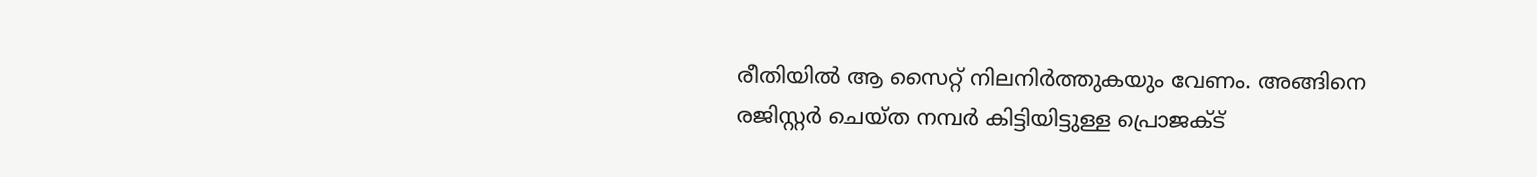രീതിയില്‍ ആ സൈറ്റ് നിലനിര്‍ത്തുകയും വേണം. അങ്ങിനെ രജിസ്റ്റര്‍ ചെയ്ത നമ്പര്‍ കിട്ടിയിട്ടുള്ള പ്രൊജക്ട്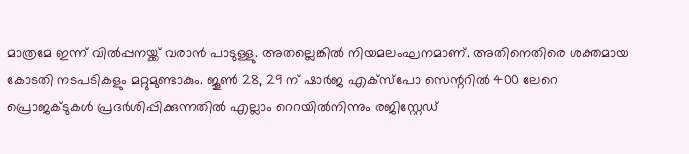മാത്രമേ ഇന്ന് വില്‍പ്പനയ്ക്ക് വരാന്‍ പാടുള്ളു. അതല്ലെങ്കില്‍ നിയമലംഘനമാണ്. അതിനെതിരെ ശക്തമായ കോടതി നടപടികളും മറ്റുമുണ്ടാകും. ജൂണ്‍ 28, 29 ന് ഷാര്‍ജ എക്‌സ്‌പോ സെന്ററില്‍ 400 ലേറെ പ്രൊജക്ടുകള്‍ പ്രദര്‍ശിപ്പിക്കുന്നതില്‍ എല്ലാം റെറയില്‍നിന്നും രജിസ്റ്റേഡ്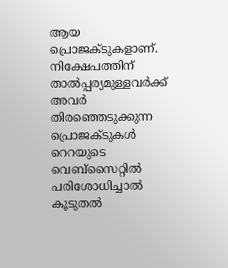ആയ പ്രൊജക്ടുകളാണ്. നിക്ഷേപത്തിന് താല്‍പ്പര്യമുള്ളവര്‍ക്ക് അവര്‍ തിരഞ്ഞെടുക്കുന്ന പ്രൊജക്ടുകള്‍ റെറയുടെ വെബ്‌സൈറ്റില്‍ പരിശോധിച്ചാല്‍ കൂടുതല്‍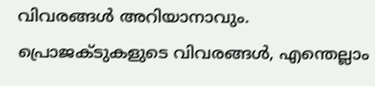വിവരങ്ങള്‍ അറിയാനാവും. പ്രൊജക്ടുകളുടെ വിവരങ്ങള്‍, എന്തെല്ലാം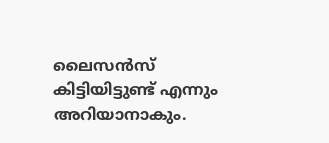ലൈസന്‍സ് കിട്ടിയിട്ടുണ്ട് എന്നും അറിയാനാകും.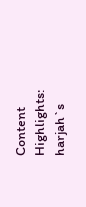Content Highlights: harjah`s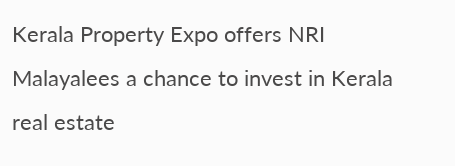Kerala Property Expo offers NRI Malayalees a chance to invest in Kerala real estate